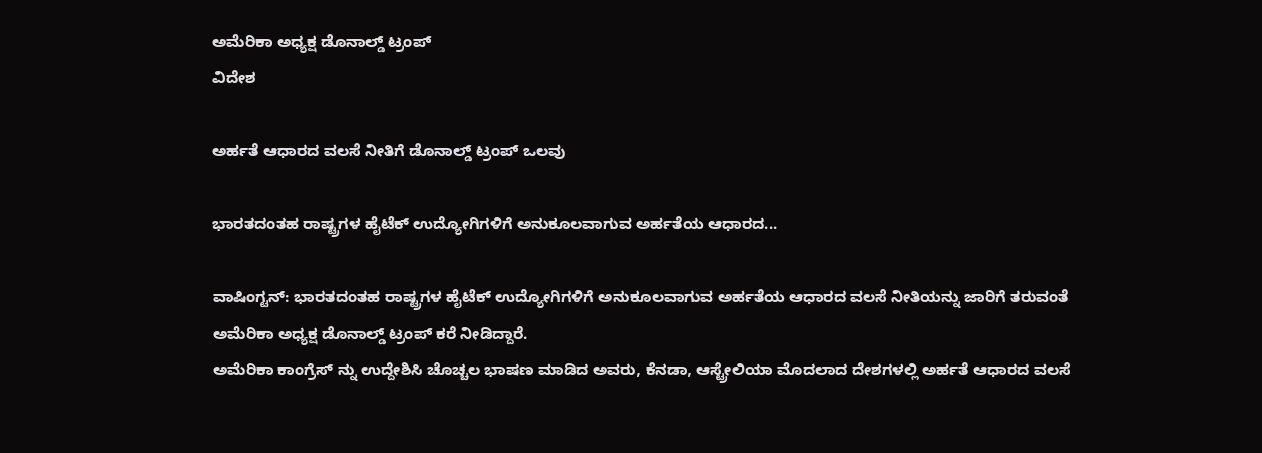ಅಮೆರಿಕಾ ಅಧ್ಯಕ್ಷ ಡೊನಾಲ್ಡ್ ಟ್ರಂಪ್
ವಿದೇಶ

ಅರ್ಹತೆ ಆಧಾರದ ವಲಸೆ ನೀತಿಗೆ ಡೊನಾಲ್ಡ್ ಟ್ರಂಪ್ ಒಲವು

ಭಾರತದಂತಹ ರಾಷ್ಟ್ರಗಳ ಹೈಟೆಕ್ ಉದ್ಯೋಗಿಗಳಿಗೆ ಅನುಕೂಲವಾಗುವ ಅರ್ಹತೆಯ ಆಧಾರದ...

ವಾಷಿಂಗ್ಟನ್: ಭಾರತದಂತಹ ರಾಷ್ಟ್ರಗಳ ಹೈಟೆಕ್ ಉದ್ಯೋಗಿಗಳಿಗೆ ಅನುಕೂಲವಾಗುವ ಅರ್ಹತೆಯ ಆಧಾರದ ವಲಸೆ ನೀತಿಯನ್ನು ಜಾರಿಗೆ ತರುವಂತೆ ಅಮೆರಿಕಾ ಅಧ್ಯಕ್ಷ ಡೊನಾಲ್ಡ್ ಟ್ರಂಪ್ ಕರೆ ನೀಡಿದ್ದಾರೆ.
ಅಮೆರಿಕಾ ಕಾಂಗ್ರೆಸ್ ನ್ನು ಉದ್ದೇಶಿಸಿ ಚೊಚ್ಚಲ ಭಾಷಣ ಮಾಡಿದ ಅವರು, ಕೆನಡಾ, ಆಸ್ಟ್ರೇಲಿಯಾ ಮೊದಲಾದ ದೇಶಗಳಲ್ಲಿ ಅರ್ಹತೆ ಆಧಾರದ ವಲಸೆ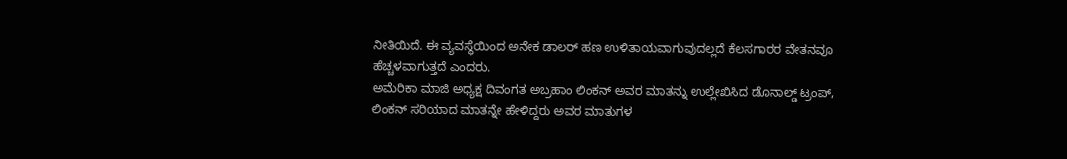ನೀತಿಯಿದೆ. ಈ ವ್ಯವಸ್ಥೆಯಿಂದ ಅನೇಕ ಡಾಲರ್ ಹಣ ಉಳಿತಾಯವಾಗುವುದಲ್ಲದೆ ಕೆಲಸಗಾರರ ವೇತನವೂ ಹೆಚ್ಚಳವಾಗುತ್ತದೆ ಎಂದರು.
ಅಮೆರಿಕಾ ಮಾಜಿ ಅಧ್ಯಕ್ಷ ದಿವಂಗತ ಅಬ್ರಹಾಂ ಲಿಂಕನ್ ಅವರ ಮಾತನ್ನು ಉಲ್ಲೇಖಿಸಿದ ಡೊನಾಲ್ಡ್ ಟ್ರಂಪ್, ಲಿಂಕನ್ ಸರಿಯಾದ ಮಾತನ್ನೇ ಹೇಳಿದ್ದರು ಅವರ ಮಾತುಗಳ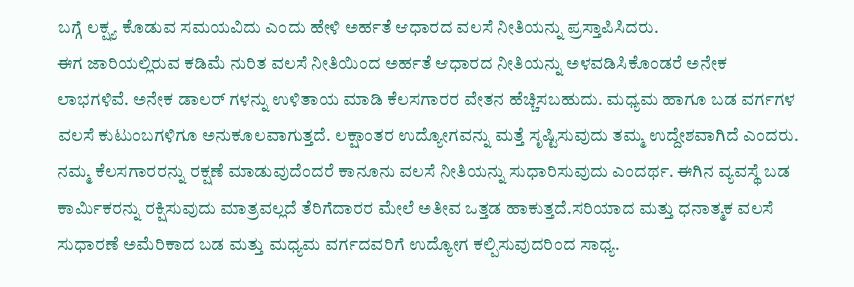ಬಗ್ಗೆ ಲಕ್ಷ್ಯ ಕೊಡುವ ಸಮಯವಿದು ಎಂದು ಹೇಳಿ ಅರ್ಹತೆ ಆಧಾರದ ವಲಸೆ ನೀತಿಯನ್ನು ಪ್ರಸ್ತಾಪಿಸಿದರು.
ಈಗ ಜಾರಿಯಲ್ಲಿರುವ ಕಡಿಮೆ ನುರಿತ ವಲಸೆ ನೀತಿಯಿಂದ ಅರ್ಹತೆ ಆಧಾರದ ನೀತಿಯನ್ನು ಅಳವಡಿಸಿಕೊಂಡರೆ ಅನೇಕ ಲಾಭಗಳಿವೆ. ಅನೇಕ ಡಾಲರ್ ಗಳನ್ನು ಉಳಿತಾಯ ಮಾಡಿ ಕೆಲಸಗಾರರ ವೇತನ ಹೆಚ್ಚಿಸಬಹುದು. ಮಧ್ಯಮ ಹಾಗೂ ಬಡ ವರ್ಗಗಳ ವಲಸೆ ಕುಟುಂಬಗಳಿಗೂ ಅನುಕೂಲವಾಗುತ್ತದೆ. ಲಕ್ಷಾಂತರ ಉದ್ಯೋಗವನ್ನು ಮತ್ತೆ ಸೃಷ್ಟಿಸುವುದು ತಮ್ಮ ಉದ್ದೇಶವಾಗಿದೆ ಎಂದರು.
ನಮ್ಮ ಕೆಲಸಗಾರರನ್ನು ರಕ್ಷಣೆ ಮಾಡುವುದೆಂದರೆ ಕಾನೂನು ವಲಸೆ ನೀತಿಯನ್ನು ಸುಧಾರಿಸುವುದು ಎಂದರ್ಥ. ಈಗಿನ ವ್ಯವಸ್ಥೆ ಬಡ ಕಾರ್ಮಿಕರನ್ನು ರಕ್ಷಿಸುವುದು ಮಾತ್ರವಲ್ಲದೆ ತೆರಿಗೆದಾರರ ಮೇಲೆ ಅತೀವ ಒತ್ತಡ ಹಾಕುತ್ತದೆ.ಸರಿಯಾದ ಮತ್ತು ಧನಾತ್ಮಕ ವಲಸೆ ಸುಧಾರಣೆ ಅಮೆರಿಕಾದ ಬಡ ಮತ್ತು ಮಧ್ಯಮ ವರ್ಗದವರಿಗೆ ಉದ್ಯೋಗ ಕಲ್ಪಿಸುವುದರಿಂದ ಸಾಧ್ಯ.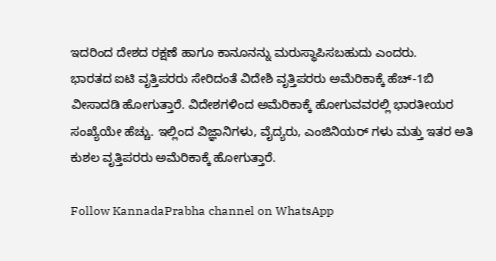ಇದರಿಂದ ದೇಶದ ರಕ್ಷಣೆ ಹಾಗೂ ಕಾನೂನನ್ನು ಮರುಸ್ಥಾಪಿಸಬಹುದು ಎಂದರು.
ಭಾರತದ ಐಟಿ ವೃತ್ತಿಪರರು ಸೇರಿದಂತೆ ವಿದೇಶಿ ವೃತ್ತಿಪರರು ಅಮೆರಿಕಾಕ್ಕೆ ಹೆಚ್-1ಬಿ ವೀಸಾದಡಿ ಹೋಗುತ್ತಾರೆ. ವಿದೇಶಗಳಿಂದ ಅಮೆರಿಕಾಕ್ಕೆ ಹೋಗುವವರಲ್ಲಿ ಭಾರತೀಯರ ಸಂಖ್ಯೆಯೇ ಹೆಚ್ಚು. ಇಲ್ಲಿಂದ ವಿಜ್ಞಾನಿಗಳು, ವೈದ್ಯರು, ಎಂಜಿನಿಯರ್ ಗಳು ಮತ್ತು ಇತರ ಅತಿ ಕುಶಲ ವೃತ್ತಿಪರರು ಅಮೆರಿಕಾಕ್ಕೆ ಹೋಗುತ್ತಾರೆ.

Follow KannadaPrabha channel on WhatsApp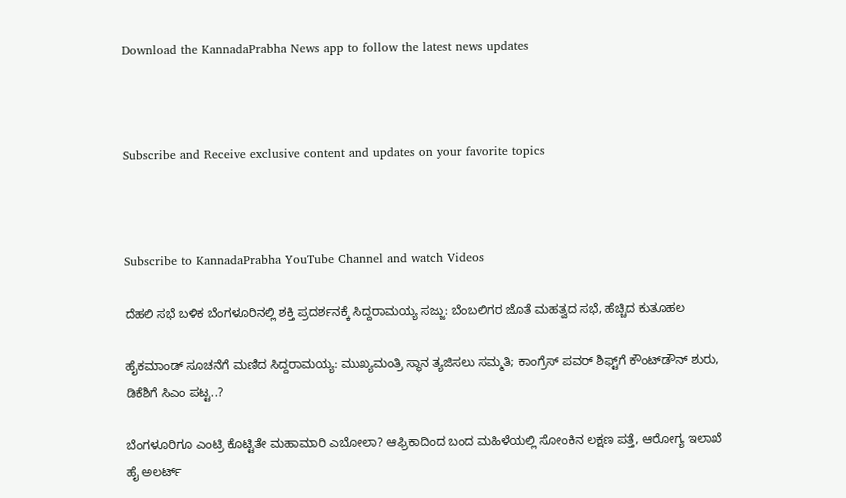Download the KannadaPrabha News app to follow the latest news updates



Subscribe and Receive exclusive content and updates on your favorite topics



Subscribe to KannadaPrabha YouTube Channel and watch Videos

ದೆಹಲಿ ಸಭೆ ಬಳಿಕ ಬೆಂಗಳೂರಿನಲ್ಲಿ ಶಕ್ತಿ ಪ್ರದರ್ಶನಕ್ಕೆ ಸಿದ್ದರಾಮಯ್ಯ ಸಜ್ಜು: ಬೆಂಬಲಿಗರ ಜೊತೆ ಮಹತ್ವದ ಸಭೆ, ಹೆಚ್ಚಿದ ಕುತೂಹಲ

ಹೈಕಮಾಂಡ್ ಸೂಚನೆಗೆ ಮಣಿದ ಸಿದ್ದರಾಮಯ್ಯ: ಮುಖ್ಯಮಂತ್ರಿ ಸ್ಥಾನ ತ್ಯಜಿಸಲು ಸಮ್ಮತಿ; ಕಾಂಗ್ರೆಸ್ ಪವರ್ ಶಿಫ್ಟ್‌ಗೆ ಕೌಂಟ್‌ಡೌನ್ ಶುರು, ಡಿಕೆಶಿಗೆ ಸಿಎಂ ಪಟ್ಟ..?

ಬೆಂಗಳೂರಿಗೂ ಎಂಟ್ರಿ ಕೊಟ್ಟಿತೇ ಮಹಾಮಾರಿ ಎಬೋಲಾ? ಆಫ್ರಿಕಾದಿಂದ ಬಂದ ಮಹಿಳೆಯಲ್ಲಿ ಸೋಂಕಿನ ಲಕ್ಷಣ ಪತ್ತೆ, ಆರೋಗ್ಯ ಇಲಾಖೆ ಹೈ ಅಲರ್ಟ್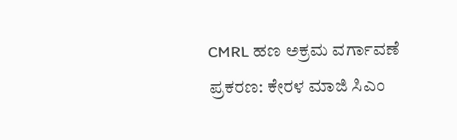CMRL ಹಣ ಅಕ್ರಮ ವರ್ಗಾವಣೆ ಪ್ರಕರಣ: ಕೇರಳ ಮಾಜಿ ಸಿಎಂ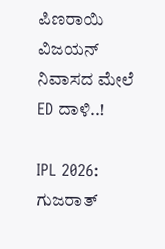ಪಿಣರಾಯಿ ವಿಜಯನ್ ನಿವಾಸದ ಮೇಲೆ ED ದಾಳಿ..!

IPL 2026: ಗುಜರಾತ್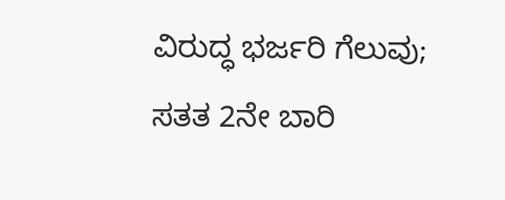ವಿರುದ್ಧ ಭರ್ಜರಿ ಗೆಲುವು; ಸತತ 2ನೇ ಬಾರಿ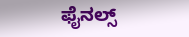ಫೈನಲ್ಸ್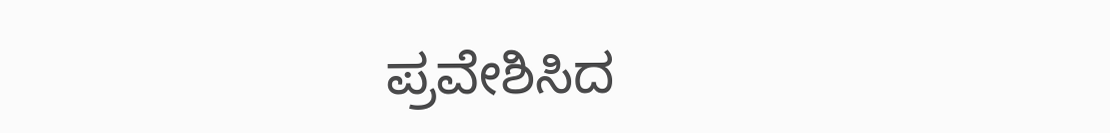ಪ್ರವೇಶಿಸಿದ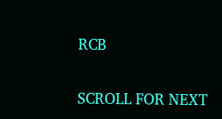RCB

SCROLL FOR NEXT